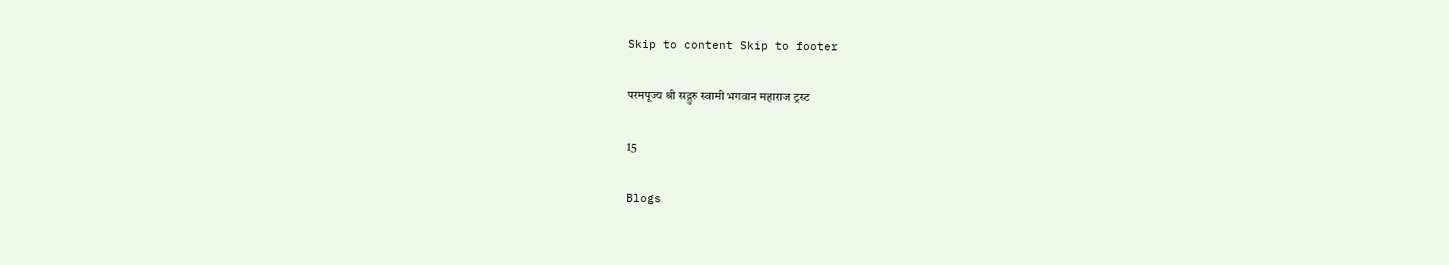Skip to content Skip to footer

परमपूज्य श्री सद्गुरु स्वामी भगवान महाराज ट्रस्ट

15

Blogs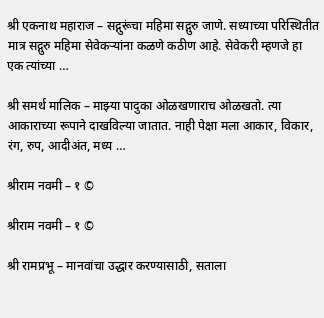श्री एकनाथ महाराज – सद्गुरूंचा महिमा सद्गुरु जाणे. सध्याच्या परिस्थितीत मात्र सद्गुरु महिमा सेवेकर्‍यांना कळणे कठीण आहे. सेवेकरी म्हणजे हा एक त्यांच्या …

श्री समर्थ मालिक – माझ्या पादुका ओळखणाराच ओळखतो. त्या आकाराच्या रूपाने दाखविल्या जातात. नाही पेक्षा मला आकार, विकार, रंग, रुप, आदीअंत, मध्य …

श्रीराम नवमी – १ ©

श्रीराम नवमी – १ ©

श्री रामप्रभू – मानवांचा उद्धार करण्यासाठी, सताला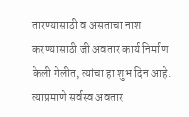तारण्यासाठी व असताचा नाश करण्यासाठी जी अवतार कार्य निर्माण केली गेलीत, त्यांचा हा शुभ दिन आहे. त्याप्रमाणे सर्वस्व अवतार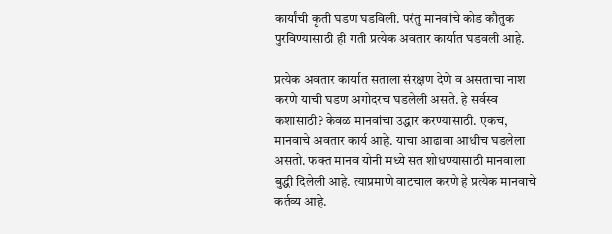कार्यांची कृती घडण घडविली. परंतु मानवांचे कोड कौतुक पुरविण्यासाठी ही गती प्रत्येक अवतार कार्यात घडवली आहे.

प्रत्येक अवतार कार्यात सताला संरक्षण देणे व असताचा नाश करणे याची घडण अगोदरच घडलेली असते. हे सर्वस्व कशासाठी? केवळ मानवांचा उद्धार करण्यासाठी. एकच, मानवाचे अवतार कार्य आहे. याचा आढावा आधीच घडलेला असतो. फक्त मानव योनी मध्ये सत शोधण्यासाठी मानवाला बुद्धी दिलेली आहे. त्याप्रमाणे वाटचाल करणे हे प्रत्येक मानवाचे कर्तव्य आहे.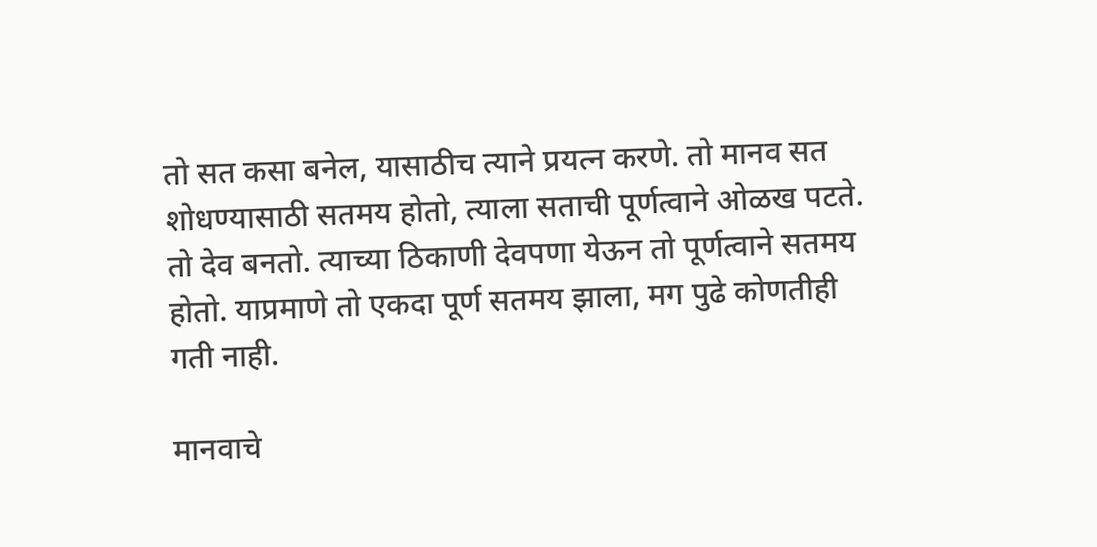तो सत कसा बनेल, यासाठीच त्याने प्रयत्न करणे. तो मानव सत शोधण्यासाठी सतमय होतो, त्याला सताची पूर्णत्वाने ओळख पटते. तो देव बनतो. त्याच्या ठिकाणी देवपणा येऊन तो पूर्णत्वाने सतमय होतो. याप्रमाणे तो एकदा पूर्ण सतमय झाला, मग पुढे कोणतीही गती नाही.

मानवाचे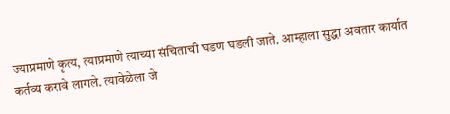ज्याप्रमाणे कृत्य, त्याप्रमाणे त्याच्या संचिताची घडण घडली जाते. आम्हाला सुद्धा अवतार कार्यात कर्तव्य करावे लागले. त्यावेळेला जे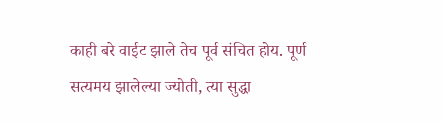काही बरे वाईट झाले तेच पूर्व संचित होय. पूर्ण सत्यमय झालेल्या ज्योती, त्या सुद्धा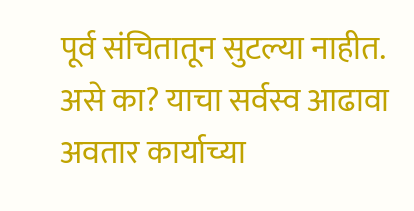पूर्व संचितातून सुटल्या नाहीत. असे का? याचा सर्वस्व आढावा अवतार कार्याच्या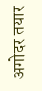अगोदर तयार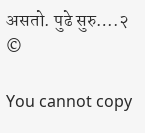असतो. पुढे सुरु….२ ©

You cannot copy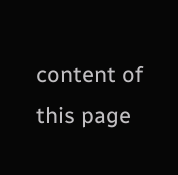content of this page